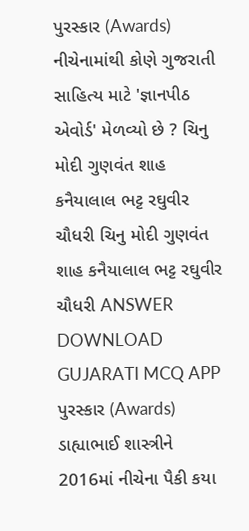પુરસ્કાર (Awards) નીચેનામાંથી કોણે ગુજરાતી સાહિત્ય માટે 'જ્ઞાનપીઠ એવોર્ડ' મેળવ્યો છે ? ચિનુ મોદી ગુણવંત શાહ કનૈયાલાલ ભટ્ટ રઘુવીર ચૌધરી ચિનુ મોદી ગુણવંત શાહ કનૈયાલાલ ભટ્ટ રઘુવીર ચૌધરી ANSWER DOWNLOAD GUJARATI MCQ APP
પુરસ્કાર (Awards) ડાહ્યાભાઈ શાસ્ત્રીને 2016માં નીચેના પૈકી કયા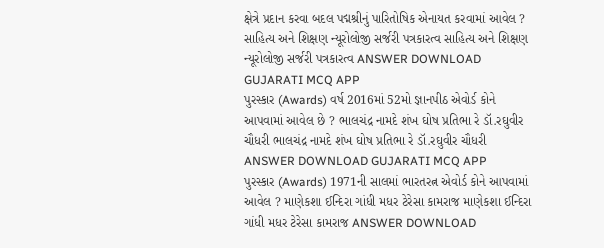ક્ષેત્રે પ્રદાન કરવા બદલ પદ્મશ્રીનું પારિતોષિક એનાયત કરવામાં આવેલ ? સાહિત્ય અને શિક્ષણ ન્યૂરોલોજી સર્જરી પત્રકારત્વ સાહિત્ય અને શિક્ષણ ન્યૂરોલોજી સર્જરી પત્રકારત્વ ANSWER DOWNLOAD GUJARATI MCQ APP
પુરસ્કાર (Awards) વર્ષ 2016માં 52મો જ્ઞાનપીઠ એવોર્ડ કોને આપવામાં આવેલ છે ? ભાલચંદ્ર નામદે શંખ ઘોષ પ્રતિભા રે ડૉ.રઘુવીર ચૌધરી ભાલચંદ્ર નામદે શંખ ઘોષ પ્રતિભા રે ડૉ.રઘુવીર ચૌધરી ANSWER DOWNLOAD GUJARATI MCQ APP
પુરસ્કાર (Awards) 1971ની સાલમાં ભારતરત્ન એવોર્ડ કોને આપવામાં આવેલ ? માણેકશા ઈન્દિરા ગાંધી મધર ટેરેસા કામરાજ માણેકશા ઈન્દિરા ગાંધી મધર ટેરેસા કામરાજ ANSWER DOWNLOAD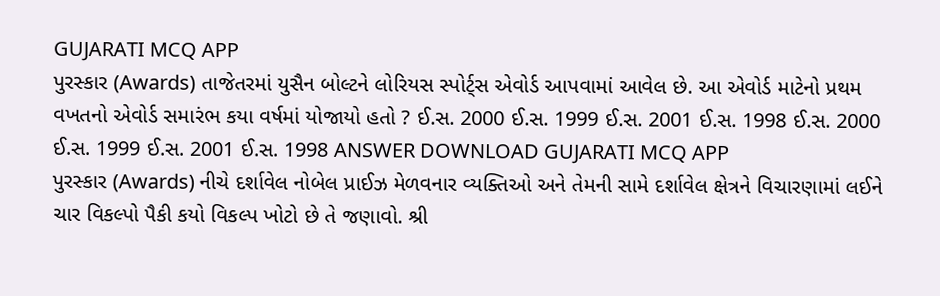GUJARATI MCQ APP
પુરસ્કાર (Awards) તાજેતરમાં યુસૈન બોલ્ટને લોરિયસ સ્પોર્ટ્સ એવોર્ડ આપવામાં આવેલ છે. આ એવોર્ડ માટેનો પ્રથમ વખતનો એવોર્ડ સમારંભ કયા વર્ષમાં યોજાયો હતો ? ઈ.સ. 2000 ઈ.સ. 1999 ઈ.સ. 2001 ઈ.સ. 1998 ઈ.સ. 2000 ઈ.સ. 1999 ઈ.સ. 2001 ઈ.સ. 1998 ANSWER DOWNLOAD GUJARATI MCQ APP
પુરસ્કાર (Awards) નીચે દર્શાવેલ નોબેલ પ્રાઈઝ મેળવનાર વ્યક્તિઓ અને તેમની સામે દર્શાવેલ ક્ષેત્રને વિચારણામાં લઈને ચાર વિકલ્પો પૈકી કયો વિકલ્પ ખોટો છે તે જણાવો. શ્રી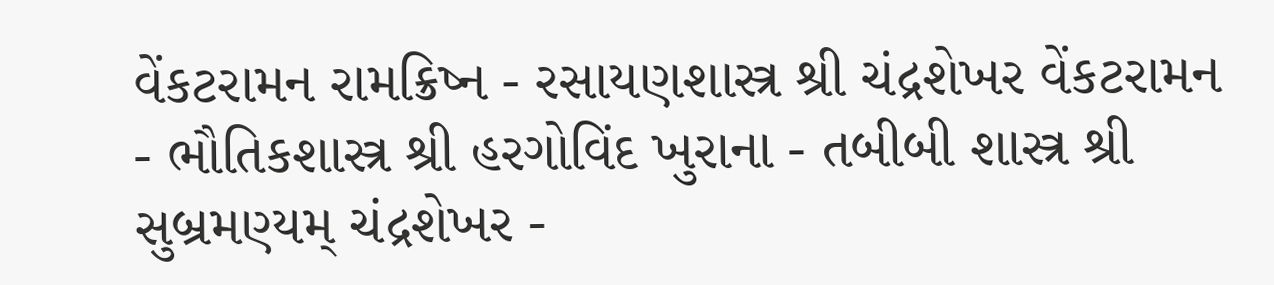વેંકટરામન રામક્રિષ્ન - રસાયણશાસ્ત્ર શ્રી ચંદ્રશેખર વેંકટરામન - ભૌતિકશાસ્ત્ર શ્રી હરગોવિંદ ખુરાના - તબીબી શાસ્ત્ર શ્રી સુબ્રમણ્યમ્ ચંદ્રશેખર -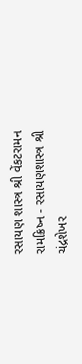રસાયણ શાસ્ત્ર શ્રી વેંકટરામન રામક્રિષ્ન - રસાયણશાસ્ત્ર શ્રી ચંદ્રશેખર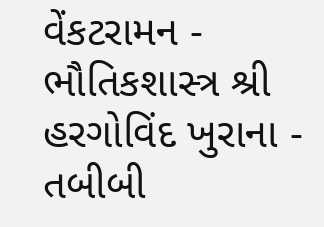વેંકટરામન - ભૌતિકશાસ્ત્ર શ્રી હરગોવિંદ ખુરાના - તબીબી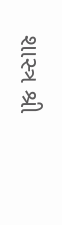શાસ્ત્ર શ્રી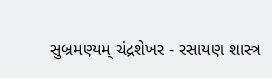સુબ્રમણ્યમ્ ચંદ્રશેખર - રસાયણ શાસ્ત્ર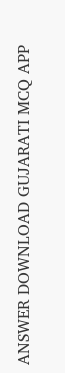ANSWER DOWNLOAD GUJARATI MCQ APP